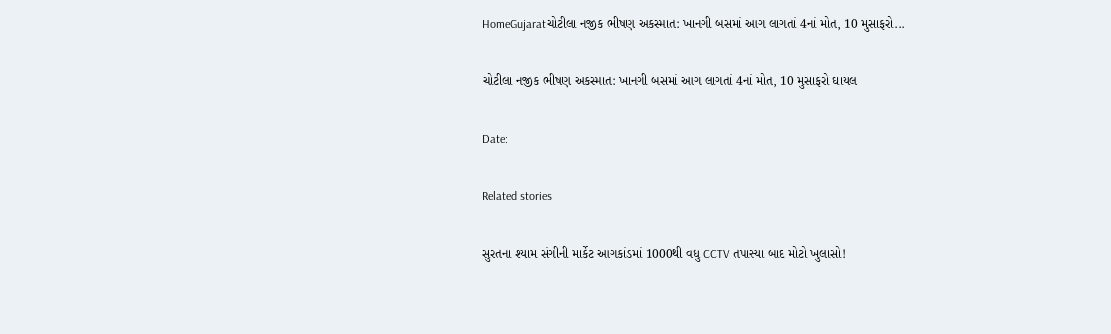HomeGujaratચોટીલા નજીક ભીષણ અકસ્માત: ખાનગી બસમાં આગ લાગતાં 4નાં મોત, 10 મુસાફરો...

ચોટીલા નજીક ભીષણ અકસ્માત: ખાનગી બસમાં આગ લાગતાં 4નાં મોત, 10 મુસાફરો ઘાયલ

Date:

Related stories

સુરતના શ્યામ સંગીની માર્કેટ આગકાંડમાં 1000થી વધુ CCTV તપાસ્યા બાદ મોટો ખુલાસો!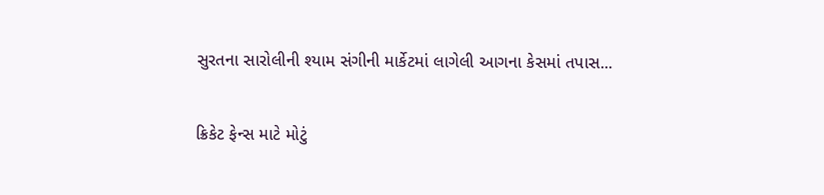સુરતના સારોલીની શ્યામ સંગીની માર્કેટમાં લાગેલી આગના કેસમાં તપાસ...

ક્રિકેટ ફેન્સ માટે મોટું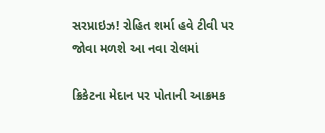સરપ્રાઇઝ! રોહિત શર્મા હવે ટીવી પર જોવા મળશે આ નવા રોલમાં

ક્રિકેટના મેદાન પર પોતાની આક્રમક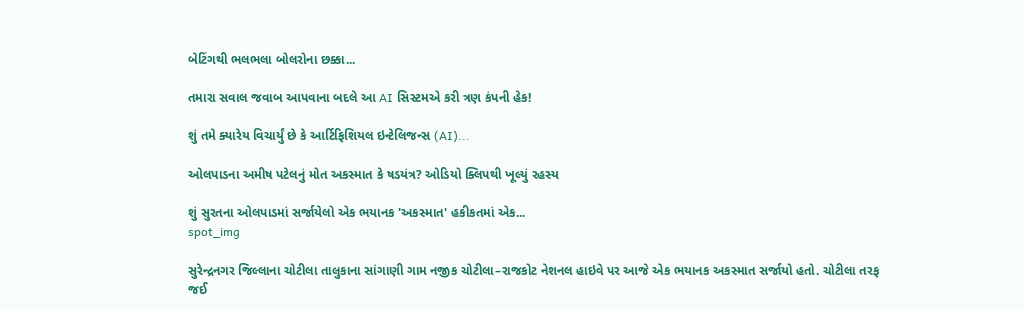બેટિંગથી ભલભલા બોલરોના છક્કા...

તમારા સવાલ જવાબ આપવાના બદલે આ AI સિસ્ટમએ કરી ત્રણ કંપની હેક!

શું તમે ક્યારેય વિચાર્યું છે કે આર્ટિફિશિયલ ઇન્ટેલિજન્સ (AI)...

ઓલપાડના અમીષ પટેલનું મોત અકસ્માત કે ષડયંત્ર? ઓડિયો ક્લિપથી ખૂલ્યું રહસ્ય

શું સુરતના ઓલપાડમાં સર્જાયેલો એક ભયાનક 'અકસ્માત' હકીકતમાં એક...
spot_img

સુરેન્દ્રનગર જિલ્લાના ચોટીલા તાલુકાના સાંગાણી ગામ નજીક ચોટીલા–રાજકોટ નેશનલ હાઇવે પર આજે એક ભયાનક અકસ્માત સર્જાયો હતો. ચોટીલા તરફ જઈ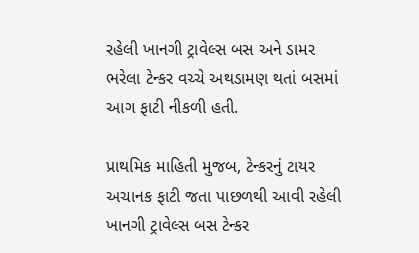રહેલી ખાનગી ટ્રાવેલ્સ બસ અને ડામર ભરેલા ટેન્કર વચ્ચે અથડામણ થતાં બસમાં આગ ફાટી નીકળી હતી.

પ્રાથમિક માહિતી મુજબ, ટેન્કરનું ટાયર અચાનક ફાટી જતા પાછળથી આવી રહેલી ખાનગી ટ્રાવેલ્સ બસ ટેન્કર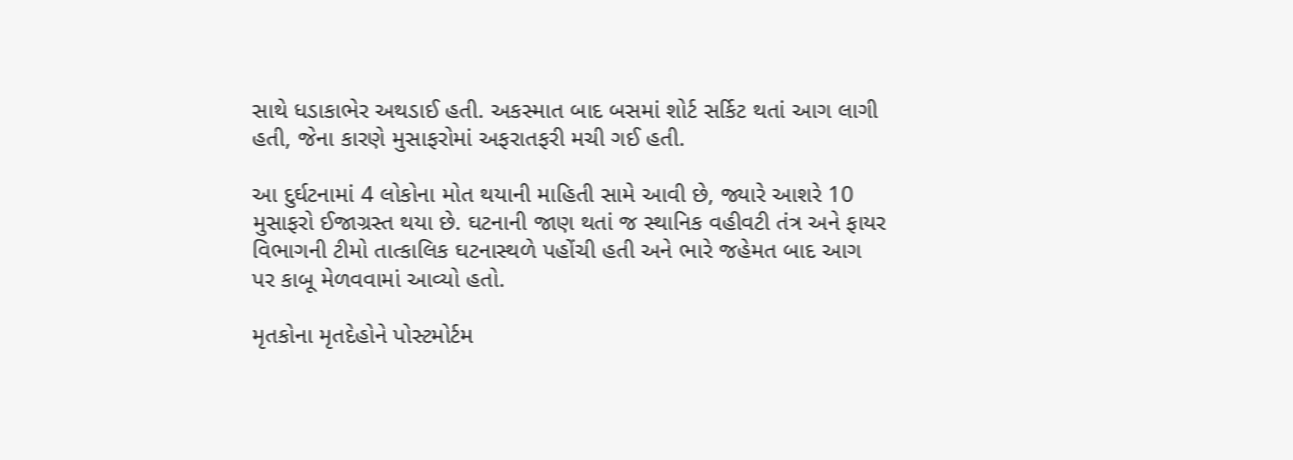સાથે ધડાકાભેર અથડાઈ હતી. અકસ્માત બાદ બસમાં શોર્ટ સર્કિટ થતાં આગ લાગી હતી, જેના કારણે મુસાફરોમાં અફરાતફરી મચી ગઈ હતી.

આ દુર્ઘટનામાં 4 લોકોના મોત થયાની માહિતી સામે આવી છે, જ્યારે આશરે 10 મુસાફરો ઈજાગ્રસ્ત થયા છે. ઘટનાની જાણ થતાં જ સ્થાનિક વહીવટી તંત્ર અને ફાયર વિભાગની ટીમો તાત્કાલિક ઘટનાસ્થળે પહોંચી હતી અને ભારે જહેમત બાદ આગ પર કાબૂ મેળવવામાં આવ્યો હતો.

મૃતકોના મૃતદેહોને પોસ્ટમોર્ટમ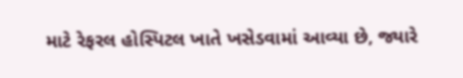માટે રેફરલ હોસ્પિટલ ખાતે ખસેડવામાં આવ્યા છે, જ્યારે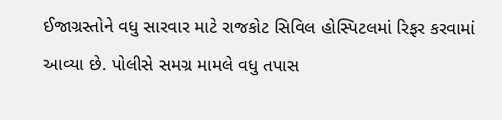ઈજાગ્રસ્તોને વધુ સારવાર માટે રાજકોટ સિવિલ હોસ્પિટલમાં રિફર કરવામાં આવ્યા છે. પોલીસે સમગ્ર મામલે વધુ તપાસ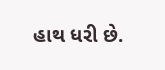હાથ ધરી છે.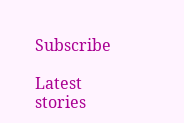Subscribe

Latest stories